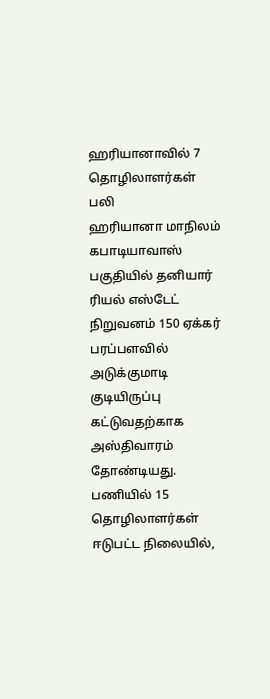ஹரியானாவில் 7 தொழிலாளர்கள் பலி
ஹரியானா மாநிலம் கபாடியாவாஸ் பகுதியில் தனியார் ரியல் எஸ்டேட் நிறுவனம் 150 ஏக்கர் பரப்பளவில் அடுக்குமாடி குடியிருப்பு கட்டுவதற்காக அஸ்திவாரம் தோண்டியது. பணியில் 15 தொழிலாளர்கள் ஈடுபட்ட நிலையில்,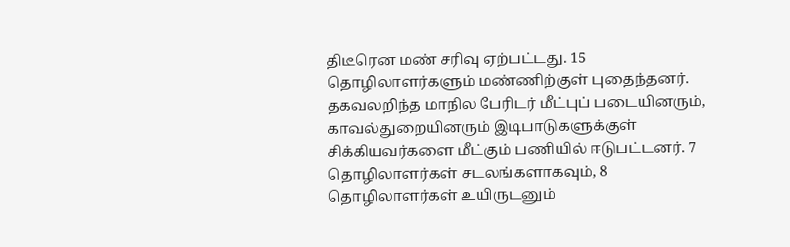திடீரென மண் சரிவு ஏற்பட்டது. 15 தொழிலாளர்களும் மண்ணிற்குள் புதைந்தனர். தகவலறிந்த மாநில பேரிடர் மீட்புப் படையினரும், காவல்துறையினரும் இடிபாடுகளுக்குள் சிக்கியவர்களை மீட்கும் பணியில் ஈடுபட்டனர். 7 தொழிலாளர்கள் சடலங்களாகவும், 8 தொழிலாளர்கள் உயிருடனும்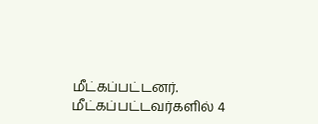மீட்கப்பட்டனர். மீட்கப்பட்டவர்களில் 4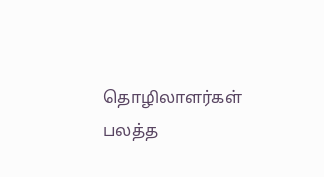தொழிலாளர்கள் பலத்த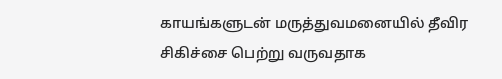காயங்களுடன் மருத்துவமனையில் தீவிர சிகிச்சை பெற்று வருவதாக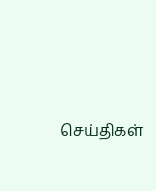செய்திகள்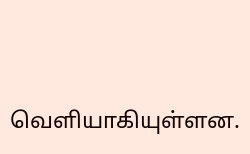வெளியாகியுள்ளன.